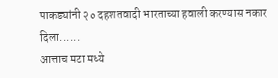पाकड्यांनी २० दहशतवादी भारताच्या हवाली करण्यास नकार दिला......
आत्ताच मटा मध्ये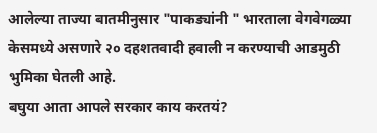आलेल्या ताज्या बातमीनुसार "पाकड्यांनी " भारताला वेगवेगळ्या केसमध्ये असणारे २० दहशतवादी हवाली न करण्याची आडमुठी भुमिका घेतली आहे.
बघुया आता आपले सरकार काय करतयं?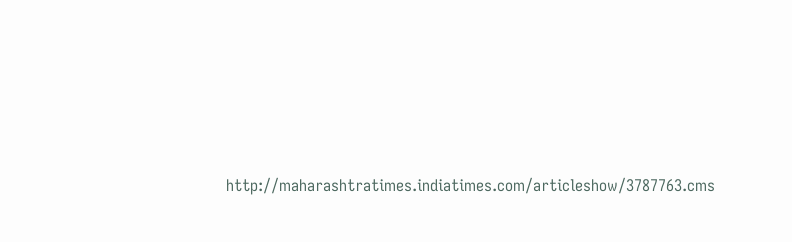http://maharashtratimes.indiatimes.com/articleshow/3787763.cms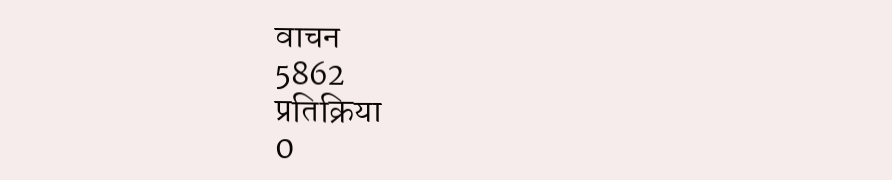वाचन
5862
प्रतिक्रिया
0